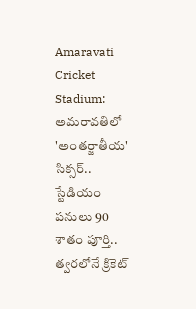Amaravati Cricket Stadium: అమరావతిలో 'అంతర్జాతీయ' సిక్సర్.. స్టేడియం పనులు 90 శాతం పూర్తి.. త్వరలోనే క్రికెట్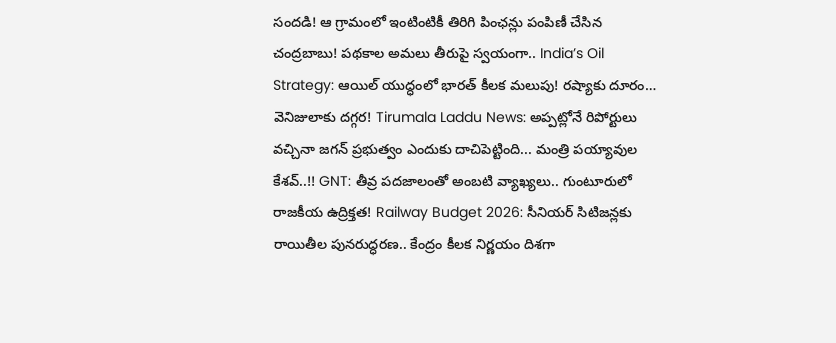సందడి! ఆ గ్రామంలో ఇంటింటికీ తిరిగి పింఛన్లు పంపిణీ చేసిన చంద్రబాబు! పథకాల అమలు తీరుపై స్వయంగా.. India’s Oil Strategy: ఆయిల్ యుద్ధంలో భారత్ కీలక మలుపు! రష్యాకు దూరం… వెనిజులాకు దగ్గర! Tirumala Laddu News: అప్పట్లోనే రిపోర్టులు వచ్చినా జగన్ ప్రభుత్వం ఎందుకు దాచిపెట్టింది... మంత్రి పయ్యావుల కేశవ్..!! GNT: తీవ్ర పదజాలంతో అంబటి వ్యాఖ్యలు.. గుంటూరులో రాజకీయ ఉద్రిక్తత! Railway Budget 2026: సీనియర్ సిటిజన్లకు రాయితీల పునరుద్ధరణ.. కేంద్రం కీలక నిర్ణయం దిశగా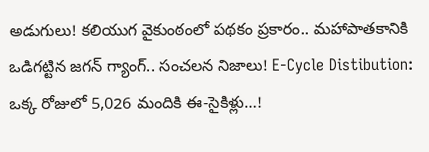అడుగులు! కలియుగ వైకుంఠంలో పథకం ప్రకారం.. మహాపాతకానికి ఒడిగట్టిన జగన్ గ్యాంగ్.. సంచలన నిజాలు! E-Cycle Distibution: ఒక్క రోజులో 5,026 మందికి ఈ-సైకిళ్లు…!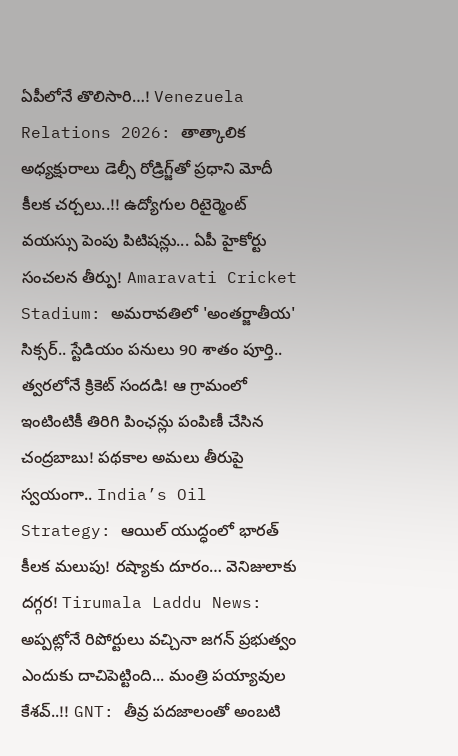ఏపీలోనే తొలిసారి…! Venezuela Relations 2026: తాత్కాలిక అధ్యక్షురాలు డెల్సీ రోడ్రిగ్జ్‌తో ప్రధాని మోదీ కీలక చర్చలు..!! ఉద్యోగుల రిటైర్మెంట్ వయస్సు పెంపు పిటిషన్లు... ఏపీ హైకోర్టు సంచలన తీర్పు! Amaravati Cricket Stadium: అమరావతిలో 'అంతర్జాతీయ' సిక్సర్.. స్టేడియం పనులు 90 శాతం పూర్తి.. త్వరలోనే క్రికెట్ సందడి! ఆ గ్రామంలో ఇంటింటికీ తిరిగి పింఛన్లు పంపిణీ చేసిన చంద్రబాబు! పథకాల అమలు తీరుపై స్వయంగా.. India’s Oil Strategy: ఆయిల్ యుద్ధంలో భారత్ కీలక మలుపు! రష్యాకు దూరం… వెనిజులాకు దగ్గర! Tirumala Laddu News: అప్పట్లోనే రిపోర్టులు వచ్చినా జగన్ ప్రభుత్వం ఎందుకు దాచిపెట్టింది... మంత్రి పయ్యావుల కేశవ్..!! GNT: తీవ్ర పదజాలంతో అంబటి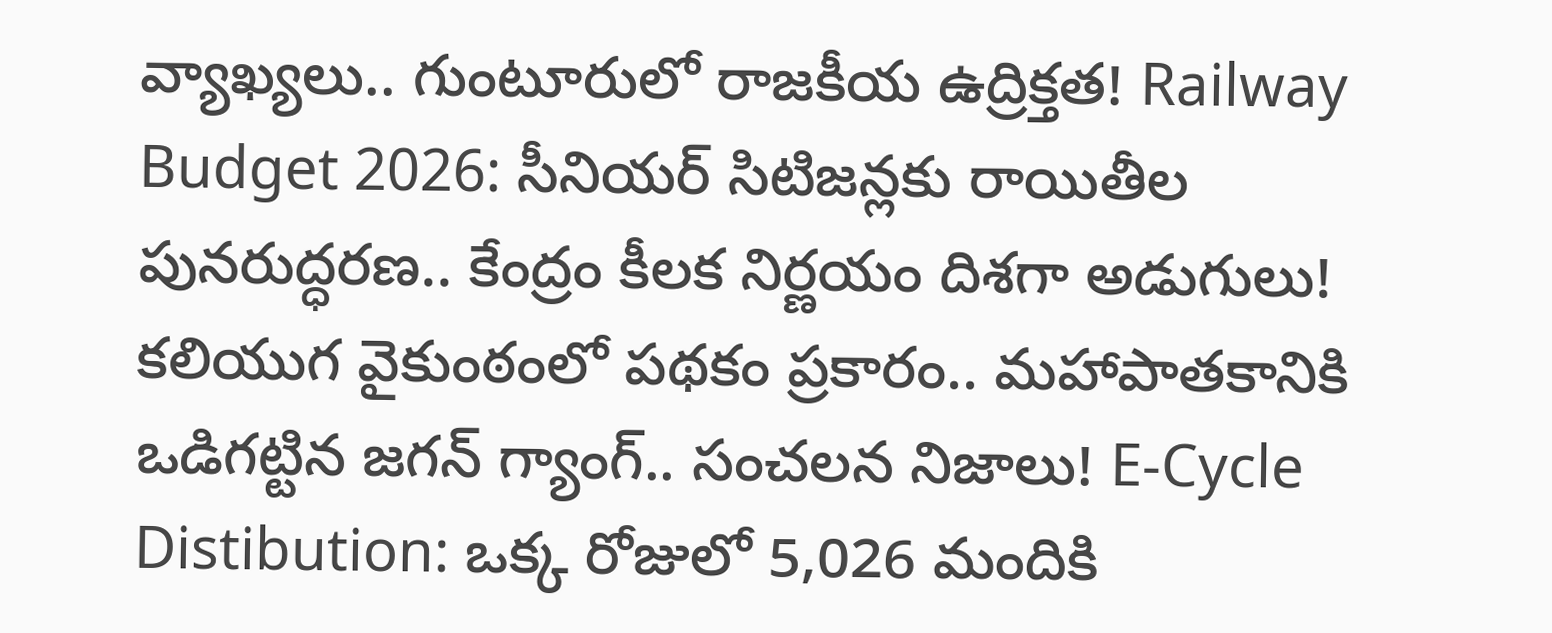వ్యాఖ్యలు.. గుంటూరులో రాజకీయ ఉద్రిక్తత! Railway Budget 2026: సీనియర్ సిటిజన్లకు రాయితీల పునరుద్ధరణ.. కేంద్రం కీలక నిర్ణయం దిశగా అడుగులు! కలియుగ వైకుంఠంలో పథకం ప్రకారం.. మహాపాతకానికి ఒడిగట్టిన జగన్ గ్యాంగ్.. సంచలన నిజాలు! E-Cycle Distibution: ఒక్క రోజులో 5,026 మందికి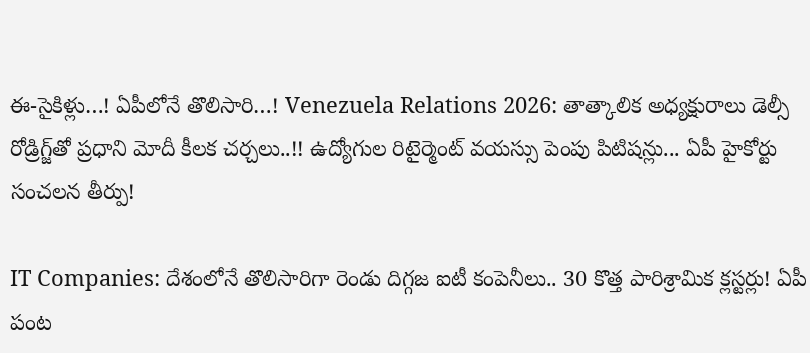ఈ-సైకిళ్లు…! ఏపీలోనే తొలిసారి…! Venezuela Relations 2026: తాత్కాలిక అధ్యక్షురాలు డెల్సీ రోడ్రిగ్జ్‌తో ప్రధాని మోదీ కీలక చర్చలు..!! ఉద్యోగుల రిటైర్మెంట్ వయస్సు పెంపు పిటిషన్లు... ఏపీ హైకోర్టు సంచలన తీర్పు!

IT Companies: దేశంలోనే తొలిసారిగా రెండు దిగ్గజ ఐటీ కంపెనీలు.. 30 కొత్త పారిశ్రామిక క్లస్టర్లు! ఏపీ పంట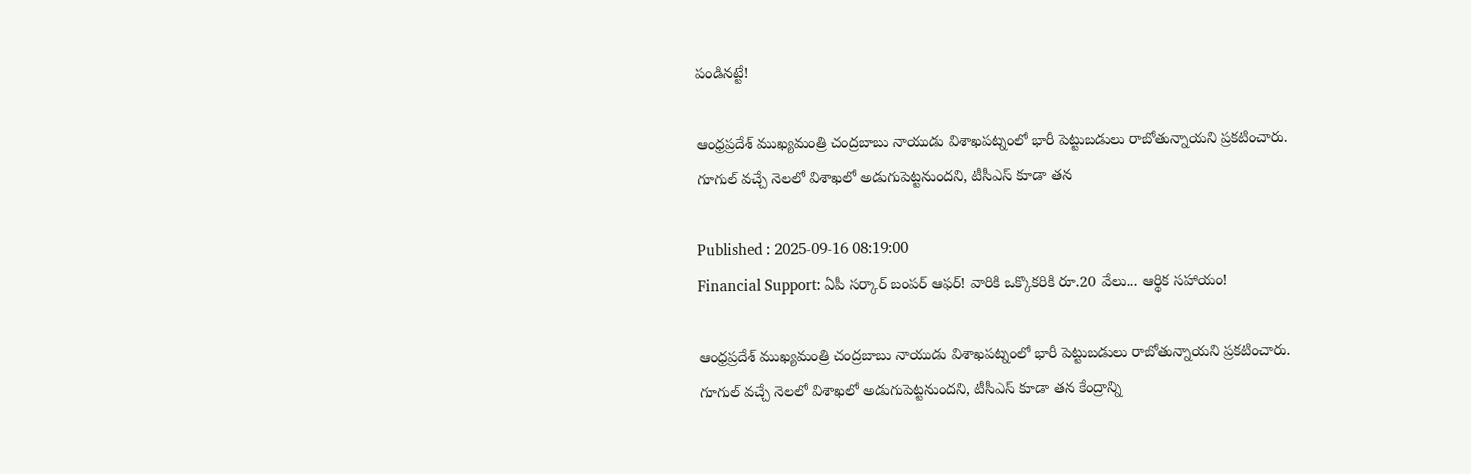పండినట్టే!

ఆంధ్రప్రదేశ్ ముఖ్యమంత్రి చంద్రబాబు నాయుడు విశాఖపట్నంలో భారీ పెట్టుబడులు రాబోతున్నాయని ప్రకటించారు. గూగుల్ వచ్చే నెలలో విశాఖలో అడుగుపెట్టనుందని, టీసీఎస్ కూడా తన

Published : 2025-09-16 08:19:00
Financial Support: ఏపీ సర్కార్ బంపర్ ఆఫర్! వారికి ఒక్కొకరికి రూ.20 వేలు... ఆర్థిక సహాయం!

ఆంధ్రప్రదేశ్ ముఖ్యమంత్రి చంద్రబాబు నాయుడు విశాఖపట్నంలో భారీ పెట్టుబడులు రాబోతున్నాయని ప్రకటించారు. గూగుల్ వచ్చే నెలలో విశాఖలో అడుగుపెట్టనుందని, టీసీఎస్ కూడా తన కేంద్రాన్ని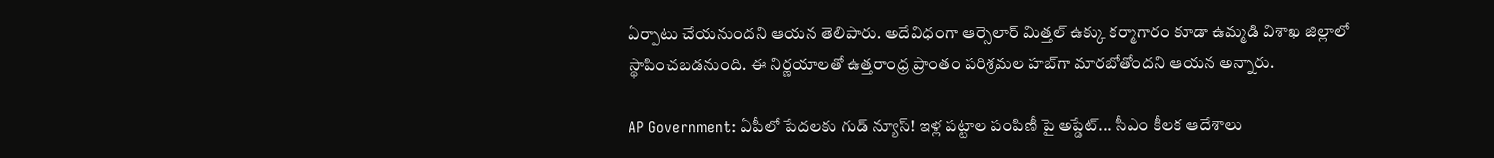ఏర్పాటు చేయనుందని ఆయన తెలిపారు. అదేవిధంగా ఆర్సెలార్ మిత్తల్ ఉక్కు కర్మాగారం కూడా ఉమ్మడి విశాఖ జిల్లాలో స్థాపించబడనుంది. ఈ నిర్ణయాలతో ఉత్తరాంధ్ర ప్రాంతం పరిశ్రమల హబ్‌గా మారబోతోందని ఆయన అన్నారు.

AP Government: ఏపీలో పేదలకు గుడ్ న్యూస్! ఇళ్ల పట్టాల పంపిణీ పై అప్డేట్... సీఎం కీలక ఆదేశాలు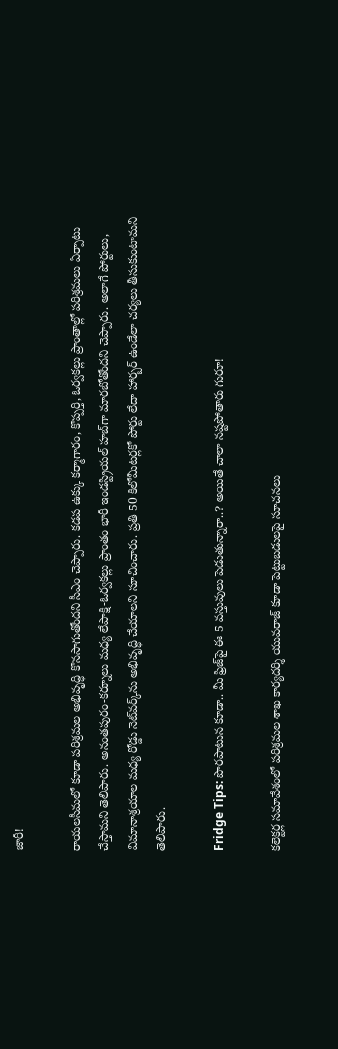జారీ!

రాయలసీమలో కూడా పరిశ్రమల అభివృద్ధి కొనసాగుతోందని సీఎం చెప్పారు. కడప ఉక్కు కర్మాగారం, కొప్పర్తి, ఓర్వకల్లు ప్రాంతాల్లో పరిశ్రమలు ఏర్పాటు చేస్తామని తెలిపారు. అనంతపురం-కర్నూలు మధ్య లేపాక్షి-ఓర్వకల్లు ప్రాంతం భారీ ఇండస్ట్రియల్ హబ్‌గా మారబోతోందని చెప్పారు. అలాగే పోర్టులు, విమానాశ్రయాల మధ్య రోడ్డు నెట్‌వర్క్‌ను అభివృద్ధి చేయాలని సూచించారు. ప్రతి 50 కిలోమీటర్లకో పోర్టు లేదా హార్బర్ ఉండేలా చర్యలు తీసుకుంటామని తెలిపారు.

Fridge Tips: పొరపాటున కూడా.. మీ ఫ్రిజ్‌పై ఈ 5 వస్తువులు పెడుతున్నారా..? అయితే చాలా నష్టపోతారు గురూ!

కలెక్టర్ల సమావేశంలో పరిశ్రమల శాఖ కార్యదర్శి యువరాజ్ కూడా పెట్టుబడులపై సూచనలు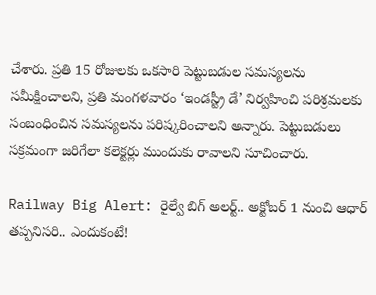చేశారు. ప్రతి 15 రోజులకు ఒకసారి పెట్టుబడుల సమస్యలను సమీక్షించాలని, ప్రతి మంగళవారం ‘ఇండస్ట్రీ డే’ నిర్వహించి పరిశ్రమలకు సంబంధించిన సమస్యలను పరిష్కరించాలని అన్నారు. పెట్టుబడులు సక్రమంగా జరిగేలా కలెక్టర్లు ముందుకు రావాలని సూచించారు.

Railway Big Alert: రైల్వే బిగ్ అలర్ట్.. అక్టోబర్ 1 నుంచి ఆధార్ తప్పనిసరి.. ఎందుకంటే!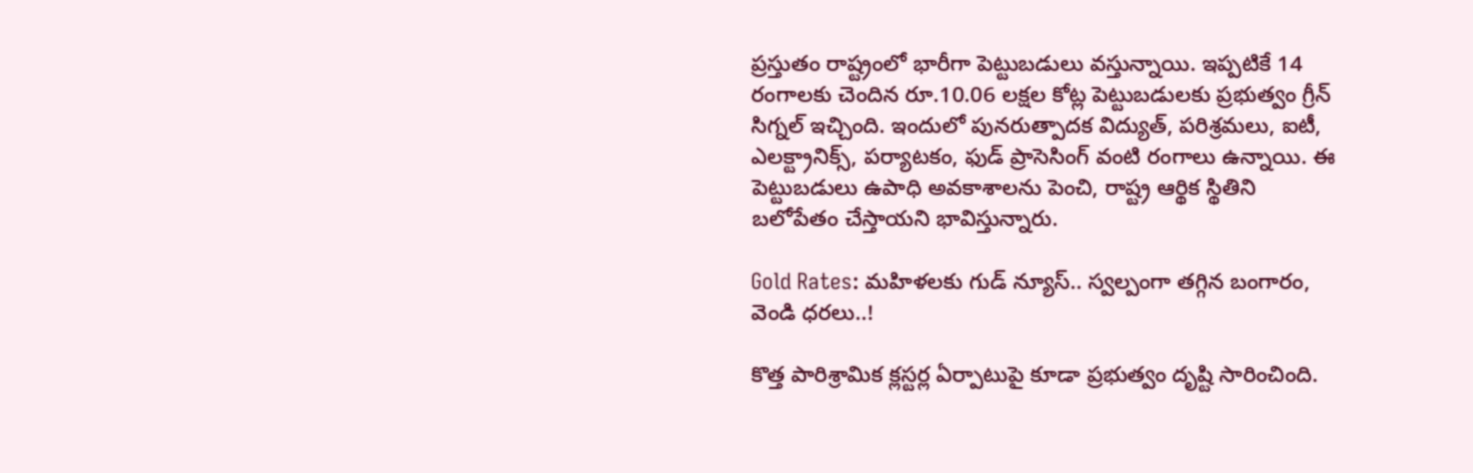ప్రస్తుతం రాష్ట్రంలో భారీగా పెట్టుబడులు వస్తున్నాయి. ఇప్పటికే 14 రంగాలకు చెందిన రూ.10.06 లక్షల కోట్ల పెట్టుబడులకు ప్రభుత్వం గ్రీన్ సిగ్నల్ ఇచ్చింది. ఇందులో పునరుత్పాదక విద్యుత్, పరిశ్రమలు, ఐటీ, ఎలక్ట్రానిక్స్, పర్యాటకం, ఫుడ్ ప్రాసెసింగ్ వంటి రంగాలు ఉన్నాయి. ఈ పెట్టుబడులు ఉపాధి అవకాశాలను పెంచి, రాష్ట్ర ఆర్థిక స్థితిని బలోపేతం చేస్తాయని భావిస్తున్నారు.

Gold Rates: మహిళలకు గుడ్ న్యూస్.. స్వల్పంగా తగ్గిన బంగారం, వెండి ధరలు..!

కొత్త పారిశ్రామిక క్లస్టర్ల ఏర్పాటుపై కూడా ప్రభుత్వం దృష్టి సారించింది.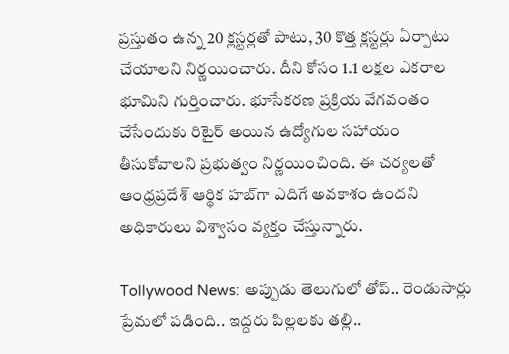ప్రస్తుతం ఉన్న 20 క్లస్టర్లతో పాటు, 30 కొత్త క్లస్టర్లు ఏర్పాటు చేయాలని నిర్ణయించారు. దీని కోసం 1.1 లక్షల ఎకరాల భూమిని గుర్తించారు. భూసేకరణ ప్రక్రియ వేగవంతం చేసేందుకు రిటైర్ అయిన ఉద్యోగుల సహాయం తీసుకోవాలని ప్రభుత్వం నిర్ణయించింది. ఈ చర్యలతో ఆంధ్రప్రదేశ్ ఆర్థిక హబ్‌గా ఎదిగే అవకాశం ఉందని అధికారులు విశ్వాసం వ్యక్తం చేస్తున్నారు.

Tollywood News: అప్పుడు తెలుగులో తోప్.. రెండుసార్లు ప్రేమలో పడింది.. ఇద్దరు పిల్లలకు తల్లి..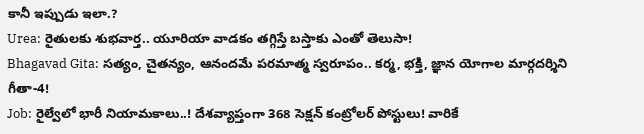కానీ ఇప్పుడు ఇలా.?
Urea: రైతులకు శుభవార్త.. యూరియా వాడకం తగ్గిస్తే బస్తాకు ఎంతో తెలుసా!
Bhagavad Gita: సత్యం, చైతన్యం, ఆనందమే పరమాత్మ స్వరూపం.. కర్మ, భక్తి, జ్ఞాన యోగాల మార్గదర్శిని గీతా-4!
Job: రైల్వేలో భారీ నియామకాలు..! దేశవ్యాప్తంగా 368 సెక్షన్ కంట్రోలర్ పోస్టులు! వారికే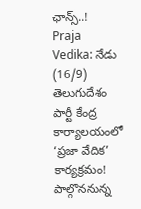ఛాన్స్..!
Praja Vedika: నేడు (16/9) తెలుగుదేశం పార్టీ కేంద్ర కార్యాలయంలో ‘ప్రజా వేదిక’ కార్యక్రమం! పాల్గొననున్న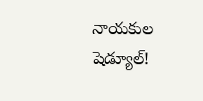నాయకుల షెడ్యూల్!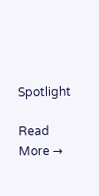Spotlight

Read More →